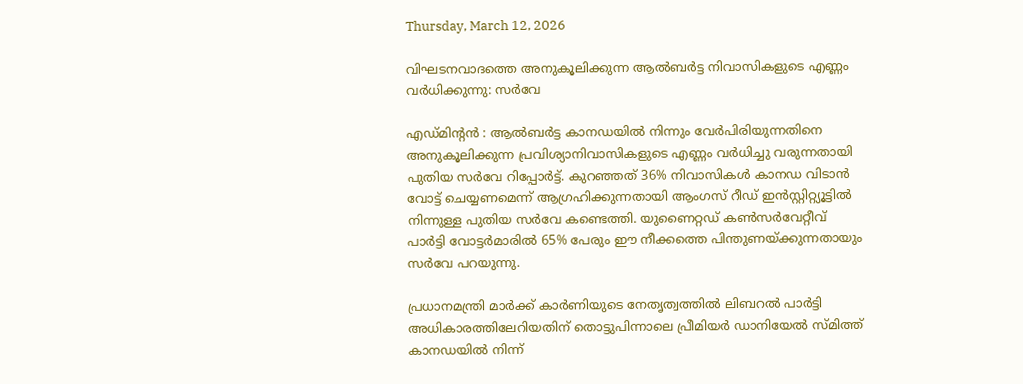Thursday, March 12, 2026

വിഘടനവാദത്തെ അനുകൂലിക്കുന്ന ആൽബർട്ട നിവാസികളുടെ എണ്ണം വർധിക്കുന്നു: സർവേ

എഡ്മിന്‍റൻ : ആൽബർട്ട കാനഡയിൽ നിന്നും വേർപിരിയുന്നതിനെ അനുകൂലിക്കുന്ന പ്രവിശ്യാനിവാസികളുടെ എണ്ണം വർധിച്ചു വരുന്നതായി പുതിയ സർവേ റിപ്പോർട്ട്. കുറഞ്ഞത് 36% നിവാസികൾ കാനഡ വിടാൻ വോട്ട് ചെയ്യണമെന്ന് ആഗ്രഹിക്കുന്നതായി ആംഗസ് റീഡ് ഇൻസ്റ്റിറ്റ്യൂട്ടിൽ നിന്നുള്ള പുതിയ സർവേ കണ്ടെത്തി. യുണൈറ്റഡ് കൺസർവേറ്റീവ് പാർട്ടി വോട്ടർമാരിൽ 65% പേരും ഈ നീക്കത്തെ പിന്തുണയ്ക്കുന്നതായും സർവേ പറയുന്നു.

പ്രധാനമന്ത്രി മാർക്ക് കാർണിയുടെ നേതൃത്വത്തിൽ ലിബറൽ പാർട്ടി അധികാരത്തിലേറിയതിന് തൊട്ടുപിന്നാലെ പ്രീമിയർ ഡാനിയേൽ സ്മിത്ത് കാനഡയിൽ നിന്ന്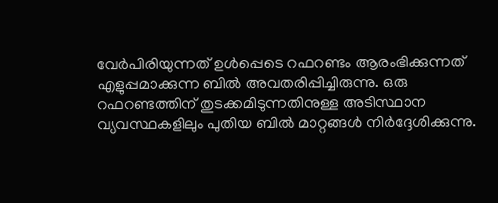വേർപിരിയുന്നത് ഉൾപ്പെടെ റഫറണ്ടം ആരംഭിക്കുന്നത് എളുപ്പമാക്കുന്ന ബിൽ അവതരിപ്പിച്ചിരുന്നു. ഒരു റഫറണ്ടത്തിന് തുടക്കമിടുന്നതിനുള്ള അടിസ്ഥാന വ്യവസ്ഥകളിലും പുതിയ ബിൽ മാറ്റങ്ങൾ നിർദ്ദേശിക്കുന്നു.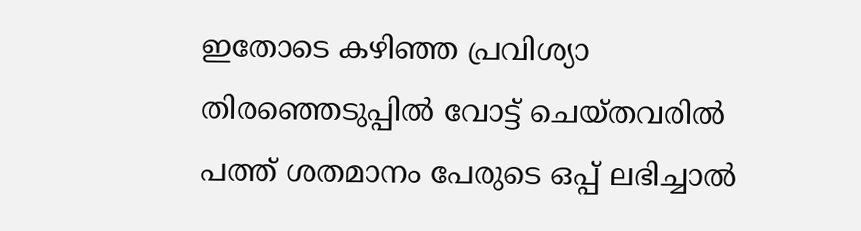ഇതോടെ കഴിഞ്ഞ പ്രവിശ്യാ തിരഞ്ഞെടുപ്പിൽ വോട്ട് ചെയ്തവരിൽ പത്ത് ശതമാനം പേരുടെ ഒപ്പ് ലഭിച്ചാൽ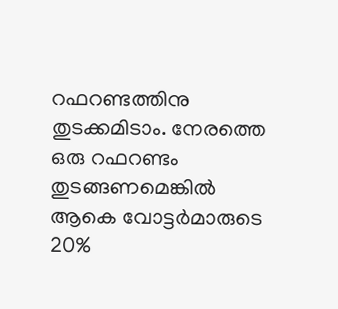റഫറണ്ടത്തിനു തുടക്കമിടാം. നേരത്തെ ഒരു റഫറണ്ടം തുടങ്ങണമെങ്കിൽ ആകെ വോട്ടർമാരുടെ 20%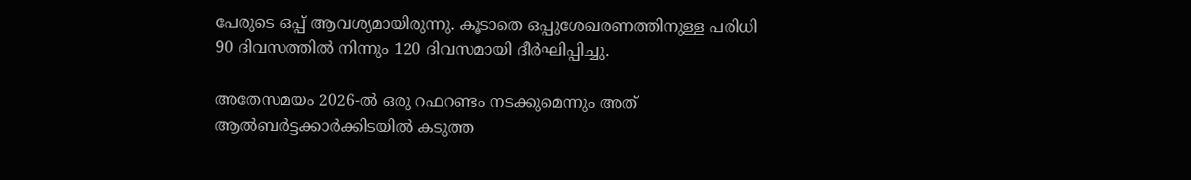പേരുടെ ഒപ്പ് ആവശ്യമായിരുന്നു. കൂടാതെ ഒപ്പുശേഖരണത്തിനുള്ള പരിധി 90 ദിവസത്തിൽ നിന്നും 120 ദിവസമായി ദീർഘിപ്പിച്ചു.

അതേസമയം 2026-ൽ ഒരു റഫറണ്ടം നടക്കുമെന്നും അത് ആൽബർട്ടക്കാർക്കിടയിൽ കടുത്ത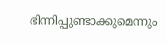ഭിന്നിപ്പുണ്ടാക്കുമെന്നും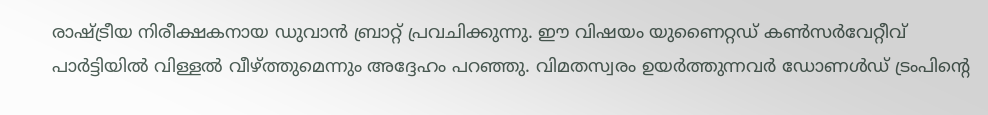രാഷ്ട്രീയ നിരീക്ഷകനായ ഡുവാൻ ബ്രാറ്റ് പ്രവചിക്കുന്നു. ഈ വിഷയം യുണൈറ്റഡ് കൺസർവേറ്റീവ് പാർട്ടിയിൽ വിള്ളൽ വീഴ്ത്തുമെന്നും അദ്ദേഹം പറഞ്ഞു. വിമതസ്വരം ഉയർത്തുന്നവർ ഡോണൾഡ് ട്രംപിന്‍റെ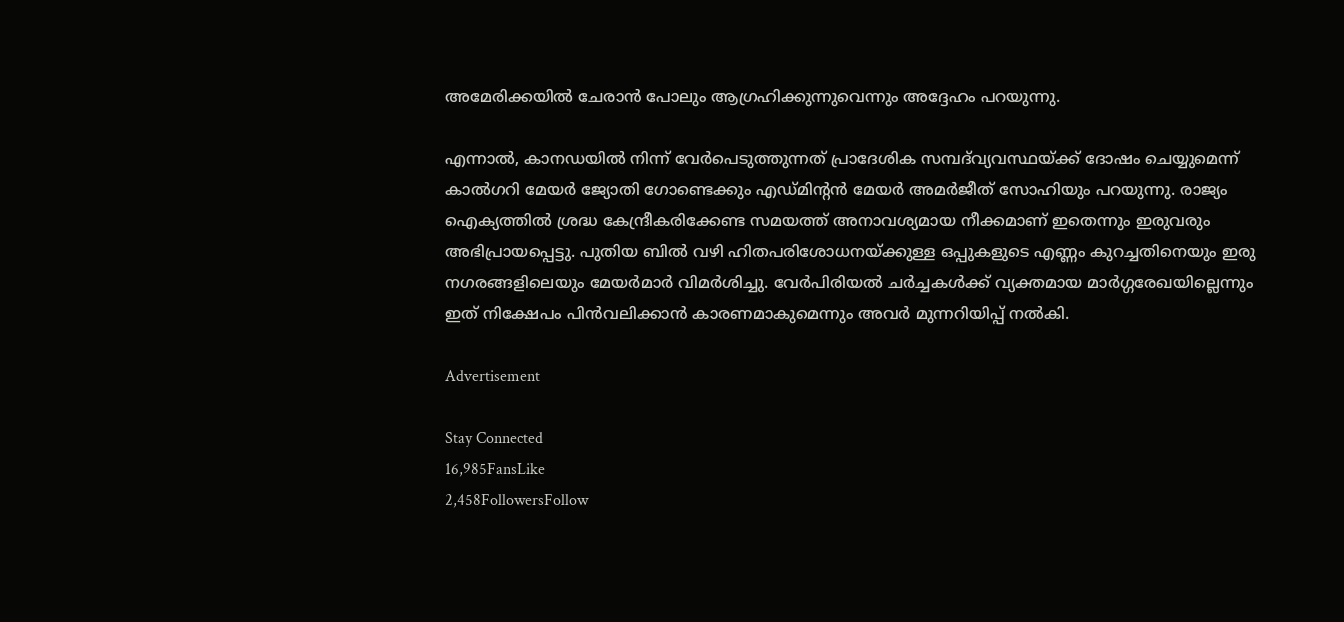അമേരിക്കയിൽ ചേരാൻ പോലും ആഗ്രഹിക്കുന്നുവെന്നും അദ്ദേഹം പറയുന്നു.

എന്നാൽ, കാനഡയിൽ നിന്ന് വേർപെടുത്തുന്നത് പ്രാദേശിക സമ്പദ്‌വ്യവസ്ഥയ്ക്ക് ദോഷം ചെയ്യുമെന്ന് കാൽഗറി മേയർ ജ്യോതി ഗോണ്ടെക്കും എഡ്മിന്‍റൻ മേയർ അമർജീത് സോഹിയും പറയുന്നു. രാജ്യം ഐക്യത്തിൽ ശ്രദ്ധ കേന്ദ്രീകരിക്കേണ്ട സമയത്ത് അനാവശ്യമായ നീക്കമാണ് ഇതെന്നും ഇരുവരും അഭിപ്രായപ്പെട്ടു. പുതിയ ബിൽ വഴി ഹിതപരിശോധനയ്ക്കുള്ള ഒപ്പുകളുടെ എണ്ണം കുറച്ചതിനെയും ഇരു നഗരങ്ങളിലെയും മേയർമാർ വിമർശിച്ചു. വേർപിരിയൽ ചർച്ചകൾക്ക് വ്യക്തമായ മാർഗ്ഗരേഖയില്ലെന്നും ഇത് നിക്ഷേപം പിൻവലിക്കാൻ കാരണമാകുമെന്നും അവർ മുന്നറിയിപ്പ് നൽകി.

Advertisement

Stay Connected
16,985FansLike
2,458FollowersFollow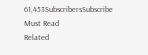61,453SubscribersSubscribe
Must Read
Related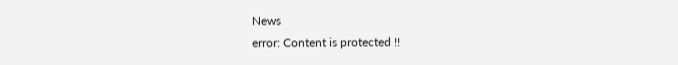News
error: Content is protected !!